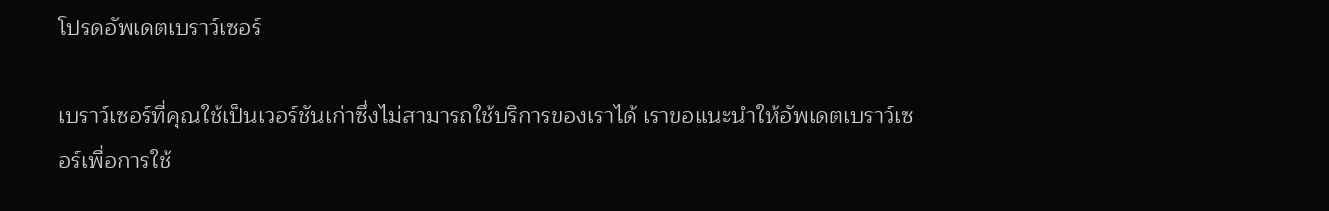โปรดอัพเดตเบราว์เซอร์

เบราว์เซอร์ที่คุณใช้เป็นเวอร์ชันเก่าซึ่งไม่สามารถใช้บริการของเราได้ เราขอแนะนำให้อัพเดตเบราว์เซอร์เพื่อการใช้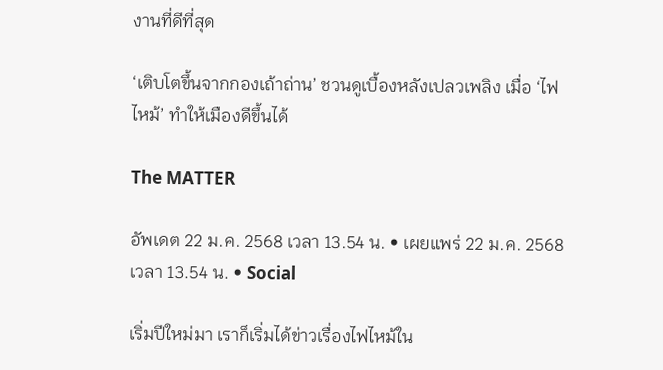งานที่ดีที่สุด

‘เติบโตขึ้นจากกองเถ้าถ่าน’ ชวนดูเบื้องหลังเปลวเพลิง เมื่อ ‘ไฟไหม้’ ทำให้เมืองดีขึ้นได้

The MATTER

อัพเดต 22 ม.ค. 2568 เวลา 13.54 น. • เผยแพร่ 22 ม.ค. 2568 เวลา 13.54 น. • Social

เริ่มปีใหม่มา เราก็เริ่มได้ข่าวเรื่องไฟไหม้ใน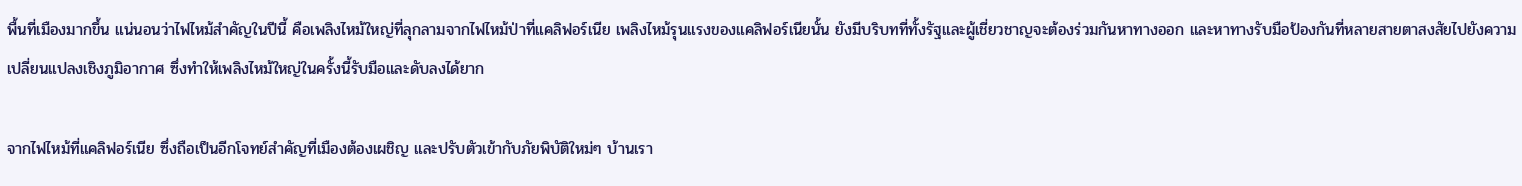พื้นที่เมืองมากขึ้น แน่นอนว่าไฟไหม้สำคัญในปีนี้ คือเพลิงไหม้ใหญ่ที่ลุกลามจากไฟไหม้ป่าที่แคลิฟอร์เนีย เพลิงไหม้รุนแรงของแคลิฟอร์เนียนั้น ยังมีบริบทที่ทั้งรัฐและผู้เชี่ยวชาญจะต้องร่วมกันหาทางออก และหาทางรับมือป้องกันที่หลายสายตาสงสัยไปยังความเปลี่ยนแปลงเชิงภูมิอากาศ ซึ่งทำให้เพลิงไหม้ใหญ่ในครั้งนี้รับมือและดับลงได้ยาก

จากไฟไหม้ที่แคลิฟอร์เนีย ซึ่งถือเป็นอีกโจทย์สำคัญที่เมืองต้องเผชิญ และปรับตัวเข้ากับภัยพิบัติใหม่ๆ บ้านเรา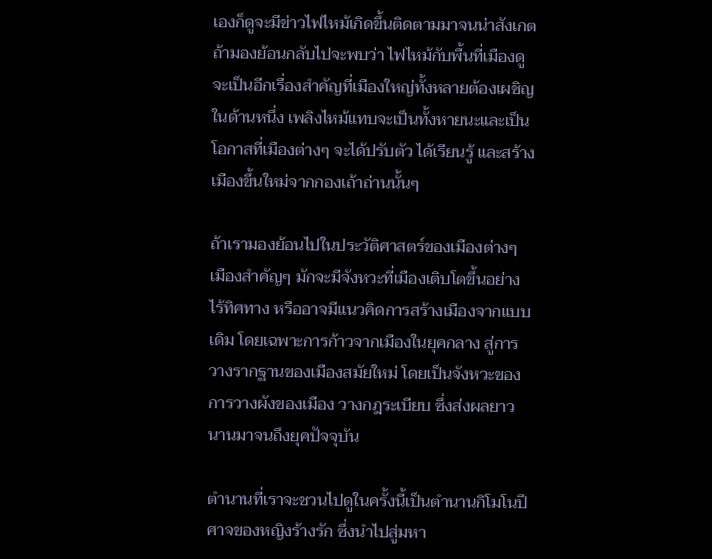เองก็ดูจะมีข่าวไฟไหม้เกิดขึ้นติดตามมาจนน่าสังเกต ถ้ามองย้อนกลับไปจะพบว่า ไฟไหม้กับพื้นที่เมืองดูจะเป็นอีกเรื่องสำคัญที่เมืองใหญ่ทั้งหลายต้องเผชิญ ในด้านหนึ่ง เพลิงไหม้แทบจะเป็นทั้งหายนะและเป็นโอกาสที่เมืองต่างๆ จะได้ปรับตัว ได้เรียนรู้ และสร้างเมืองขึ้นใหม่จากกองเถ้าถ่านนั้นๆ

ถ้าเรามองย้อนไปในประวัติศาสตร์ของเมืองต่างๆ เมืองสำคัญๆ มักจะมีจังหวะที่เมืองเติบโตขึ้นอย่างไร้ทิศทาง หรืออาจมีแนวคิดการสร้างเมืองจากแบบเดิม โดยเฉพาะการก้าวจากเมืองในยุคกลาง สู่การวางรากฐานของเมืองสมัยใหม่ โดยเป็นจังหวะของการวางผังของเมือง วางกฎระเบียบ ซึ่งส่งผลยาวนานมาจนถึงยุคปัจจุบัน

ตำนานที่เราจะชวนไปดูในครั้งนี้เป็นตำนานกิโมโนปีศาจของหญิงร้างรัก ซึ่งนำไปสู่มหา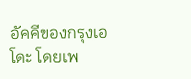อัคคีของกรุงเอโดะ โดยเพ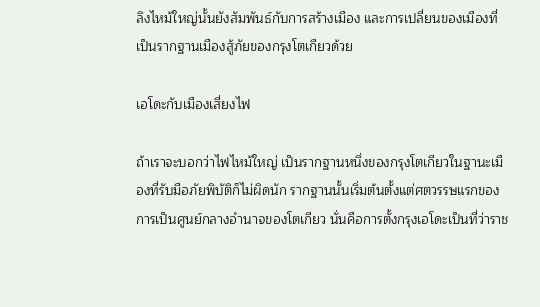ลิงไหม้ใหญ่นั้นยังสัมพันธ์กับการสร้างเมือง และการเปลี่ยนของเมืองที่เป็นรากฐานเมืองสู้ภัยของกรุงโตเกียวด้วย

เอโดะกับเมืองเสี่ยงไฟ

ถ้าเราจะบอกว่าไฟไหม้ใหญ่ เป็นรากฐานหนึ่งของกรุงโตเกียวในฐานะเมืองที่รับมือภัยพิบัติก็ไม่ผิดนัก รากฐานนั้นเริ่มต้นตั้งแต่ศตวรรษแรกของการเป็นศูนย์กลางอำนาจของโตเกียว นั่นคือการตั้งกรุงเอโดะเป็นที่ว่าราช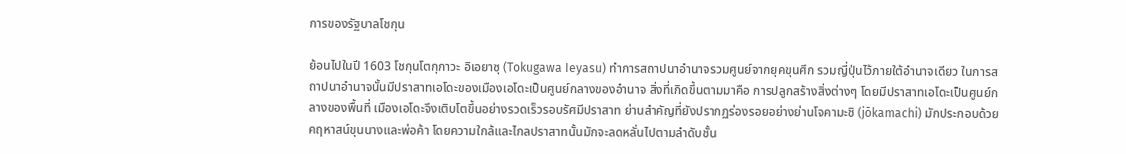การของรัฐบาลโชกุน

ย้อนไปในปี 1603 โชกุนโตกุกาวะ อิเอยาซุ (Tokugawa Ieyasu) ทำการสถาปนาอำนาจรวมศูนย์จากยุคขุนศึก รวมญี่ปุ่นไว้ภายใต้อำนาจเดียว ในการสถาปนาอำนาจนั้นมีปราสาทเอโดะของเมืองเอโดะเป็นศูนย์กลางของอำนาจ สิ่งที่เกิดขึ้นตามมาคือ การปลูกสร้างสิ่งต่างๆ โดยมีปราสาทเอโดะเป็นศูนย์กลางของพื้นที่ เมืองเอโดะจึงเติบโตขึ้นอย่างรวดเร็วรอบรัศมีปราสาท ย่านสำคัญที่ยังปรากฏร่องรอยอย่างย่านโจคามะชิ (jōkamachi) มักประกอบด้วยคฤหาสน์ขุนนางและพ่อค้า โดยความใกล้และไกลปราสาทนั้นมักจะลดหลั่นไปตามลำดับชั้น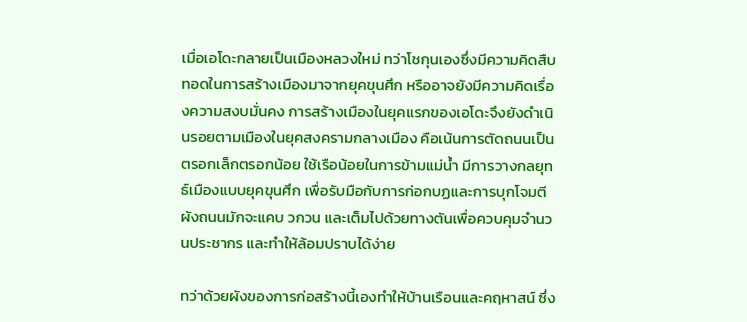เมื่อเอโดะกลายเป็นเมืองหลวงใหม่ ทว่าโชกุนเองซึ่งมีความคิดสืบทอดในการสร้างเมืองมาจากยุคขุนศึก หรืออาจยังมีความคิดเรื่องความสงบมั่นคง การสร้างเมืองในยุคแรกของเอโดะจึงยังดำเนินรอยตามเมืองในยุคสงครามกลางเมือง คือเน้นการตัดถนนเป็นตรอกเล็กตรอกน้อย ใช้เรือน้อยในการข้ามแม่น้ำ มีการวางกลยุทธ์เมืองแบบยุคขุนศึก เพื่อรับมือกับการก่อกบฏและการบุกโจมตี ผังถนนมักจะแคบ วกวน และเต็มไปด้วยทางตันเพื่อควบคุมจำนวนประชากร และทำให้ล้อมปราบได้ง่าย

ทว่าด้วยผังของการก่อสร้างนี้เองทำให้บ้านเรือนและคฤหาสน์ ซึ่ง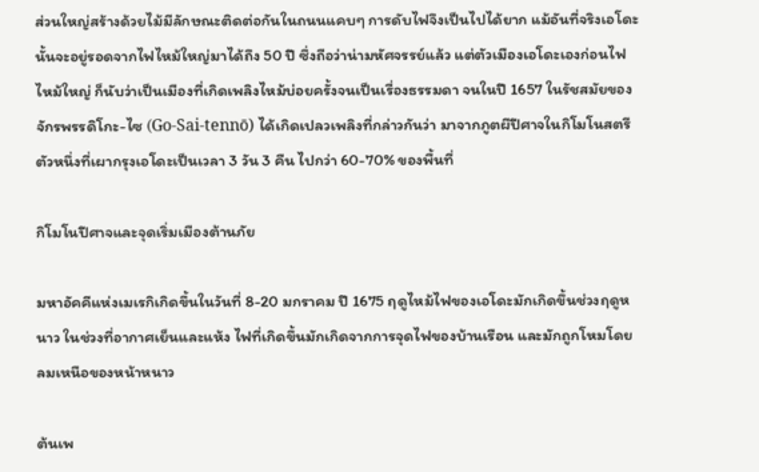ส่วนใหญ่สร้างด้วยไม้มีลักษณะติดต่อกันในถนนแคบๆ การดับไฟจึงเป็นไปได้ยาก แม้อันที่จริงเอโดะนั้นจะอยู่รอดจากไฟไหม้ใหญ่มาได้ถึง 50 ปี ซึ่งถือว่าน่ามหัศจรรย์แล้ว แต่ตัวเมืองเอโดะเองก่อนไฟไหม้ใหญ่ ก็นับว่าเป็นเมืองที่เกิดเพลิงไหม้บ่อยครั้งจนเป็นเรื่องธรรมดา จนในปี 1657 ในรัชสมัยของจักรพรรดิโกะ-ไซ (Go-Sai-tennō) ได้เกิดเปลวเพลิงที่กล่าวกันว่า มาจากภูตผีปีศาจในกิโมโนสตรีตัวหนึ่งที่เผากรุงเอโดะเป็นเวลา 3 วัน 3 คืน ไปกว่า 60-70% ของพื้นที่

กิโมโนปีศาจและจุดเริ่มเมืองต้านภัย

มหาอัคคีแห่งเมเรกิเกิดขึ้นในวันที่ 8-20 มกราคม ปี 1675 ฤดูไหม้ไฟของเอโดะมักเกิดขึ้นช่วงฤดูหนาว ในช่วงที่อากาศเย็นและแห้ง ไฟที่เกิดขึ้นมักเกิดจากการจุดไฟของบ้านเรือน และมักถูกโหมโดยลมเหนือของหน้าหนาว

ต้นเพ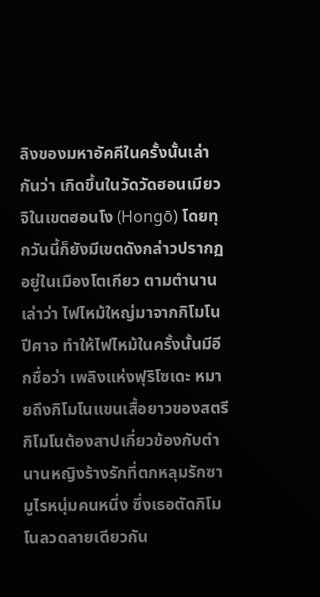ลิงของมหาอัคคีในครั้งนั้นเล่ากันว่า เกิดขึ้นในวัดวัดฮอนเมียวจิในเขตฮอนโง (Hongō) โดยทุกวันนี้ก็ยังมีเขตดังกล่าวปรากฏอยู่ในเมืองโตเกียว ตามตำนานเล่าว่า ไฟไหม้ใหญ่มาจากกิโมโนปีศาจ ทำให้ไฟไหม้ในครั้งนั้นมีอีกชื่อว่า เพลิงแห่งฟุริโซเดะ หมายถึงกิโมโนแขนเสื้อยาวของสตรี กิโมโนต้องสาปเกี่ยวข้องกับตำนานหญิงร้างรักที่ตกหลุมรักซามูไรหนุ่มคนหนึ่ง ซึ่งเธอตัดกิโมโนลวดลายเดียวกัน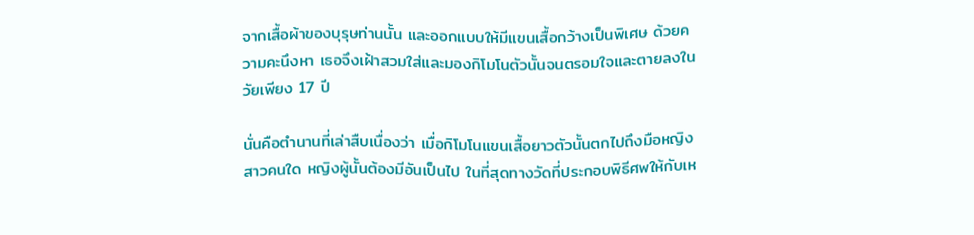จากเสื้อผ้าของบุรุษท่านนั้น และออกแบบให้มีแขนเสื้อกว้างเป็นพิเศษ ด้วยความคะนึงหา เธอจึงเฝ้าสวมใส่และมองกิโมโนตัวนั้นจนตรอมใจและตายลงในวัยเพียง 17 ปี

นั่นคือตำนานที่เล่าสืบเนื่องว่า เมื่อกิโมโนแขนเสื้อยาวตัวนั้นตกไปถึงมือหญิงสาวคนใด หญิงผู้นั้นต้องมีอันเป็นไป ในที่สุดทางวัดที่ประกอบพิธีศพให้กับเห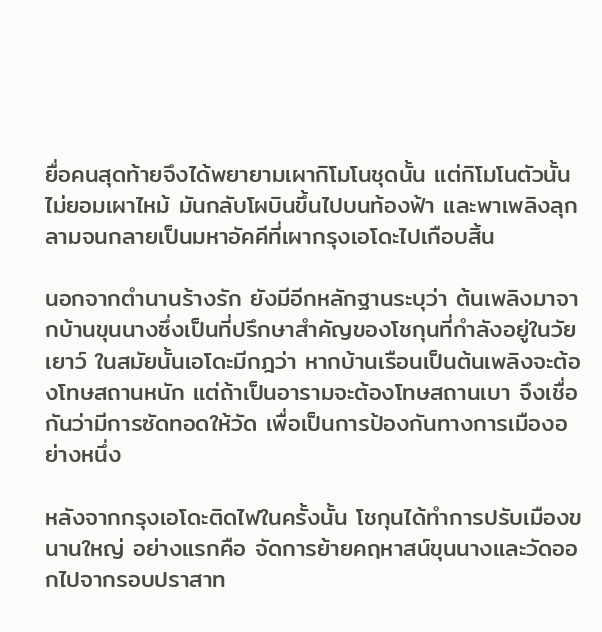ยื่อคนสุดท้ายจึงได้พยายามเผากิโมโนชุดนั้น แต่กิโมโนตัวนั้นไม่ยอมเผาไหม้ มันกลับโผบินขึ้นไปบนท้องฟ้า และพาเพลิงลุกลามจนกลายเป็นมหาอัคคีที่เผากรุงเอโดะไปเกือบสิ้น

นอกจากตำนานร้างรัก ยังมีอีกหลักฐานระบุว่า ต้นเพลิงมาจากบ้านขุนนางซึ่งเป็นที่ปรึกษาสำคัญของโชกุนที่กำลังอยู่ในวัยเยาว์ ในสมัยนั้นเอโดะมีกฎว่า หากบ้านเรือนเป็นต้นเพลิงจะต้องโทษสถานหนัก แต่ถ้าเป็นอารามจะต้องโทษสถานเบา จึงเชื่อกันว่ามีการซัดทอดให้วัด เพื่อเป็นการป้องกันทางการเมืองอย่างหนึ่ง

หลังจากกรุงเอโดะติดไฟในครั้งนั้น โชกุนได้ทำการปรับเมืองขนานใหญ่ อย่างแรกคือ จัดการย้ายคฤหาสน์ขุนนางและวัดออกไปจากรอบปราสาท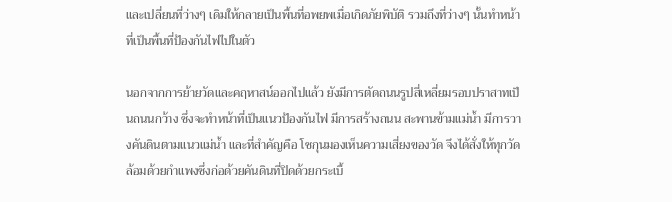และเปลี่ยนที่ว่างๆ เดิมให้กลายเป็นพื้นที่อพยพเมื่อเกิดภัยพิบัติ รวมถึงที่ว่างๆ นั้นทำหน้าที่เป็นพื้นที่ป้องกันไฟไปในตัว

นอกจากการย้ายวัดและคฤหาสน์ออกไปแล้ว ยังมีการตัดถนนรูปสี่เหลี่ยมรอบปราสาทเป็นถนนกว้าง ซึ่งจะทำหน้าที่เป็นแนวป้องกันไฟ มีการสร้างถนน สะพานข้ามแม่น้ำ มีการวางคันดินตามแนวแม่น้ำ และที่สำคัญคือ โชกุนมองเห็นความเสี่ยงของวัด จึงได้สั่งให้ทุกวัดล้อมด้วยกำแพงซึ่งก่อด้วยคันดินที่ปิดด้วยกระเบื้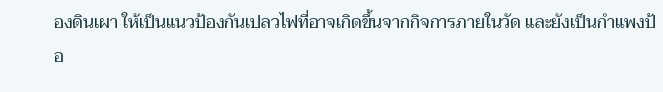องดินเผา ให้เป็นแนวป้องกันเปลวไฟที่อาจเกิดขึ้นจากกิจการภายในวัด และยังเป็นกำแพงป้อ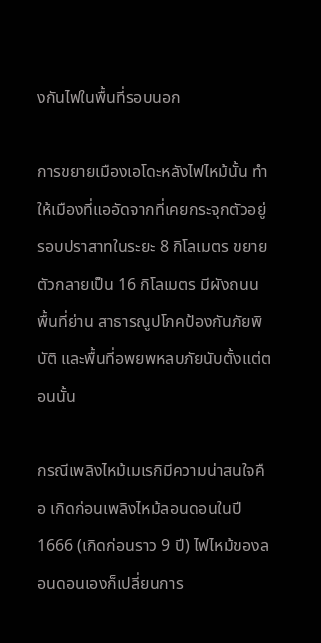งกันไฟในพื้นที่รอบนอก

การขยายเมืองเอโดะหลังไฟไหม้นั้น ทำให้เมืองที่แออัดจากที่เคยกระจุกตัวอยู่รอบปราสาทในระยะ 8 กิโลเมตร ขยายตัวกลายเป็น 16 กิโลเมตร มีผังถนน พื้นที่ย่าน สาธารณูปโภคป้องกันภัยพิบัติ และพื้นที่อพยพหลบภัยนับตั้งแต่ตอนนั้น

กรณีเพลิงไหม้เมเรกิมีความน่าสนใจคือ เกิดก่อนเพลิงไหม้ลอนดอนในปี 1666 (เกิดก่อนราว 9 ปี) ไฟไหม้ของลอนดอนเองก็เปลี่ยนการ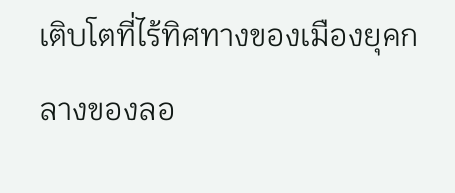เติบโตที่ไร้ทิศทางของเมืองยุคกลางของลอ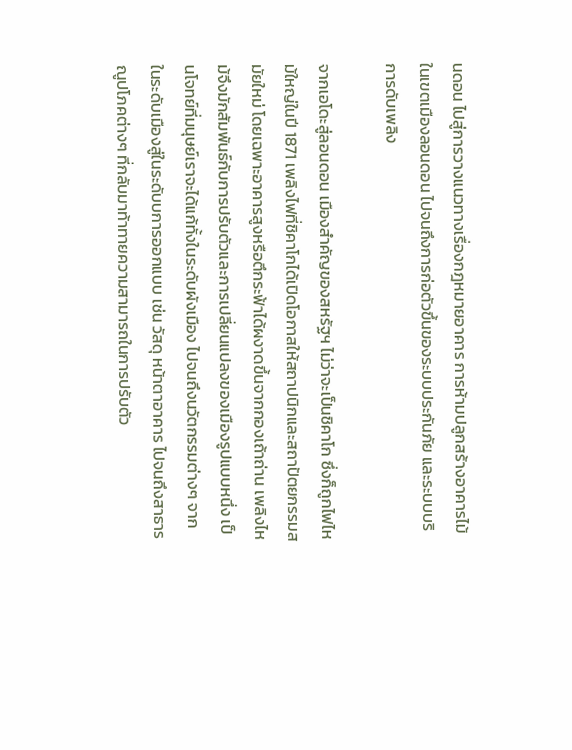นดอน ไปสู่การวางแนวทางเรื่องกฎหมายอาคาร การห้ามปลูกสร้างอาคารไม้ในเขตเมืองลอนดอน ไปจนถึงการก่อตัวขึ้นของระบบประกันภัย และระบบบริการดับเพลิง

จากเอโดะสู่ลอนดอน เมืองสำคัญของสหรัฐฯ ไม่ว่าจะเป็นชิคาโก ซึ่งก็ถูกไฟไหม้ใหญ่ในปี 1871 เพลิงไฟที่ชิคาโกได้เปิดโอกาสให้สถาปนิกและสถาปัตยกรรมสมัยใหม่ โดยเฉพาะอาคารสูงหรือตึกระฟ้าได้ผงาดขึ้นจากกองเถ้าถ่าน เพลิงไหม้จึงมักสัมพันธ์กับการปรับตัวและการเปลี่ยนแปลงของเมืองรูปแบบหนึ่ง เป็นโจทย์ที่มนุษย์เราจะได้แก้ทั้งในระดับผังเมือง ไปจนถึงนวัตกรรมต่างๆ จากในระดับเมืองสู่ในระดับบการออกแบบ เช่น วัสดุ หน้าตาอาคาร ไปจนถึงสาธารณูปโภคต่างๆ ที่กลับมาท้าทายความสามารถในการปรับตัว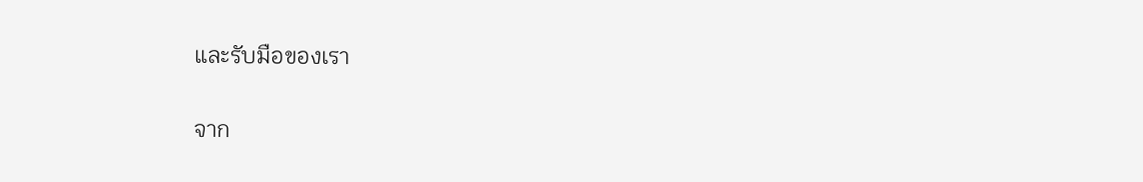และรับมือของเรา

จาก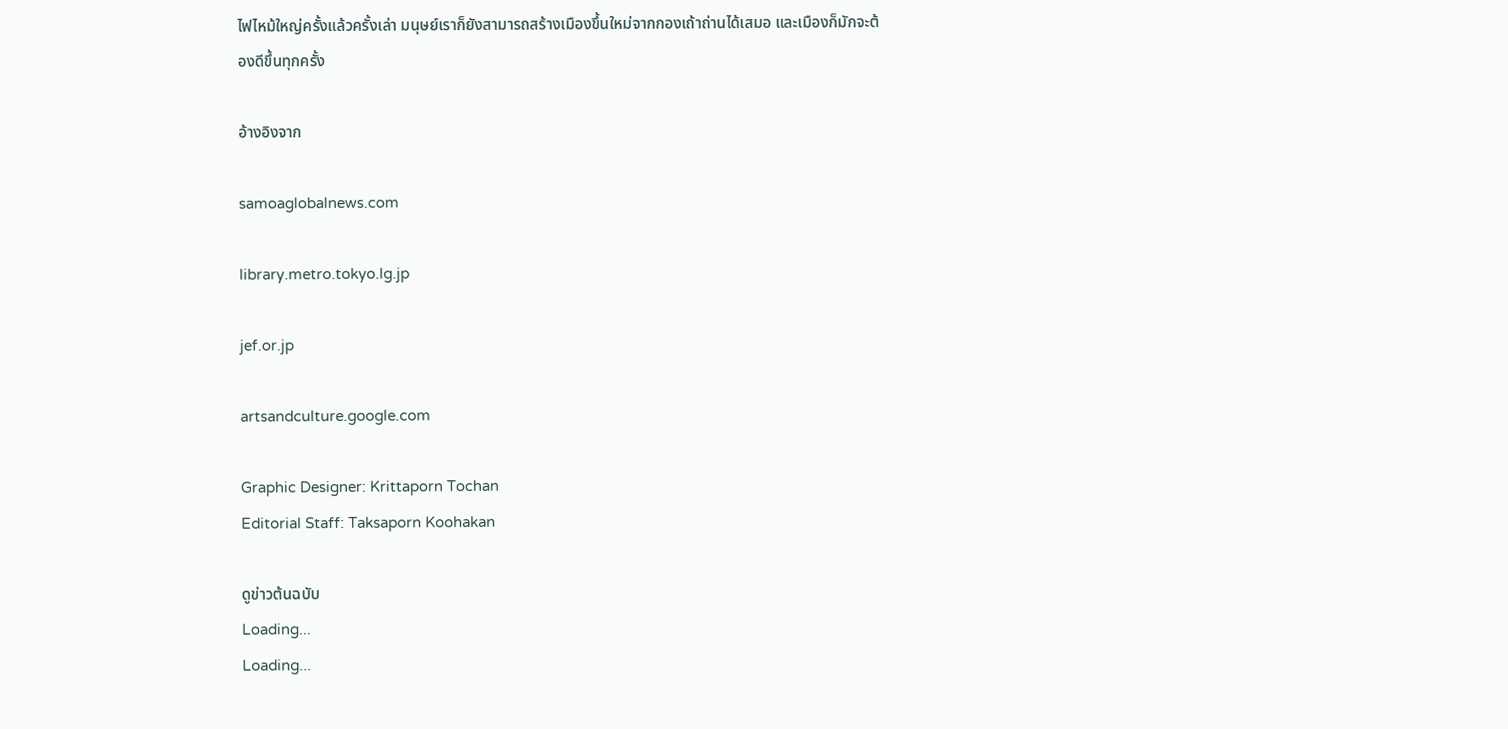ไฟไหม้ใหญ่ครั้งแล้วครั้งเล่า มนุษย์เราก็ยังสามารถสร้างเมืองขึ้นใหม่จากกองเถ้าถ่านได้เสมอ และเมืองก็มักจะต้องดีขึ้นทุกครั้ง

อ้างอิงจาก

samoaglobalnews.com

library.metro.tokyo.lg.jp

jef.or.jp

artsandculture.google.com

Graphic Designer: Krittaporn Tochan
Editorial Staff: Taksaporn Koohakan

ดูข่าวต้นฉบับ
Loading...
Loading...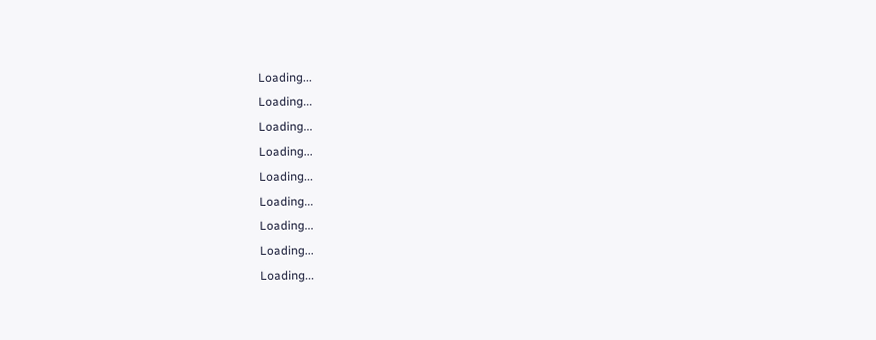Loading...
Loading...
Loading...
Loading...
Loading...
Loading...
Loading...
Loading...
Loading...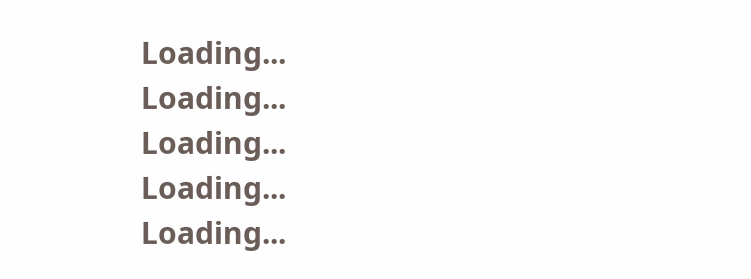Loading...
Loading...
Loading...
Loading...
Loading...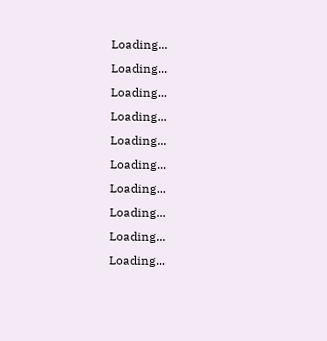Loading...
Loading...
Loading...
Loading...
Loading...
Loading...
Loading...
Loading...
Loading...
Loading...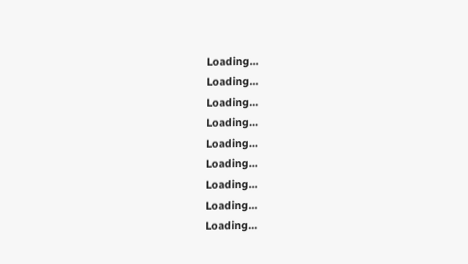Loading...
Loading...
Loading...
Loading...
Loading...
Loading...
Loading...
Loading...
Loading...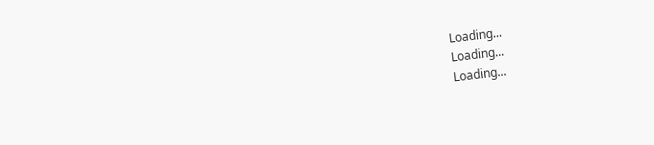Loading...
Loading...
Loading...